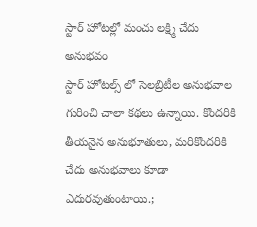స్టార్ హోటల్లో మంచు లక్ష్మి చేదు అనుభవం
స్టార్ హోటల్స్ లో సెలబ్రిటీల అనుభవాల గురించి చాలా కథలు ఉన్నాయి. కొందరికి తీయనైన అనుభూతులు, మరికొందరికి చేదు అనుభవాలు కూడా ఎదురవుతుంటాయి.;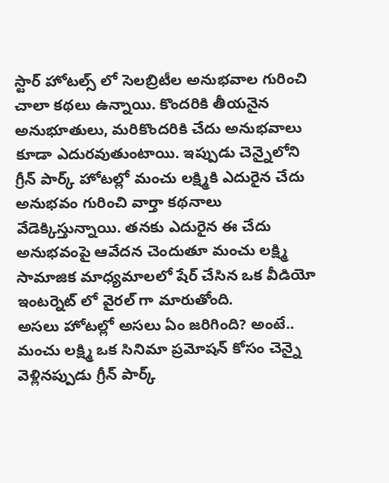స్టార్ హోటల్స్ లో సెలబ్రిటీల అనుభవాల గురించి చాలా కథలు ఉన్నాయి. కొందరికి తీయనైన అనుభూతులు, మరికొందరికి చేదు అనుభవాలు కూడా ఎదురవుతుంటాయి. ఇప్పుడు చెన్నైలోని గ్రీన్ పార్క్ హోటల్లో మంచు లక్ష్మికి ఎదురైన చేదు అనుభవం గురించి వార్తా కథనాలు వేడెక్కిస్తున్నాయి. తనకు ఎదురైన ఈ చేదు అనుభవంపై ఆవేదన చెందుతూ మంచు లక్ష్మి సామాజిక మాధ్యమాలలో షేర్ చేసిన ఒక వీడియో ఇంటర్నెట్ లో వైరల్ గా మారుతోంది.
అసలు హోటల్లో అసలు ఏం జరిగింది? అంటే.. మంచు లక్ష్మి ఒక సినిమా ప్రమోషన్ కోసం చెన్నై వెళ్లినప్పుడు గ్రీన్ పార్క్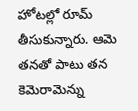హోటల్లో రూమ్ తీసుకున్నారు. ఆమె తనతో పాటు తన కెమెరామెన్ను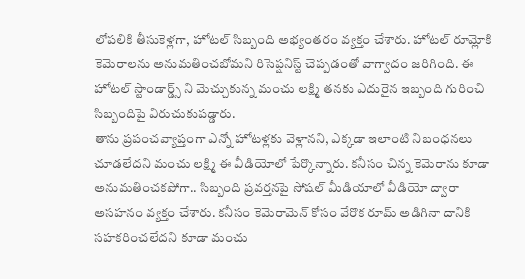లోపలికి తీసుకెళ్లగా, హోటల్ సిబ్బంది అభ్యంతరం వ్యక్తం చేశారు. హోటల్ రూమ్లోకి కెమెరాలను అనుమతించబోమని రిసెప్షనిస్ట్ చెప్పడంతో వాగ్వాదం జరిగింది. ఈ హోటల్ స్టాండార్డ్స్ ని మెచ్చుకున్న మంచు లక్ష్మి తనకు ఎదురైన ఇబ్బంది గురించి సిబ్బందిపై విరుచుకుపడ్డారు.
తాను ప్రపంచవ్యాప్తంగా ఎన్నో హోటళ్లకు వెళ్లానని, ఎక్కడా ఇలాంటి నిబంధనలు చూడలేదని మంచు లక్ష్మి ఈ వీడియోలో పేర్కొన్నారు. కనీసం చిన్న కెమెరాను కూడా అనుమతించకపోగా.. సిబ్బంది ప్రవర్తనపై సోషల్ మీడియాలో వీడియో ద్వారా అసహనం వ్యక్తం చేశారు. కనీసం కెమెరామెన్ కోసం వేరొక రూమ్ అడిగినా దానికి సహకరించలేదని కూడా మంచు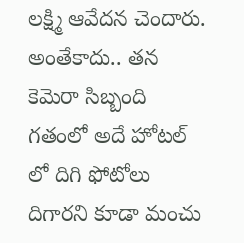లక్ష్మి ఆవేదన చెందారు. అంతేకాదు.. తన కెమెరా సిబ్బంది గతంలో అదే హోటల్ లో దిగి ఫోటోలు దిగారని కూడా మంచు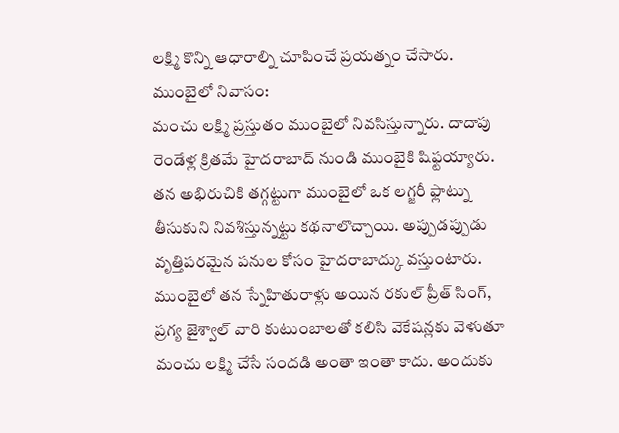లక్ష్మి కొన్ని ఆధారాల్ని చూపించే ప్రయత్నం చేసారు.
ముంబైలో నివాసం:
మంచు లక్ష్మి ప్రస్తుతం ముంబైలో నివసిస్తున్నారు. దాదాపు రెండేళ్ల క్రితమే హైదరాబాద్ నుండి ముంబైకి షిఫ్టయ్యారు. తన అభిరుచికి తగ్గట్టుగా ముంబైలో ఒక లగ్జరీ ఫ్లాట్ను తీసుకుని నివశిస్తున్నట్టు కథనాలొచ్చాయి. అప్పుడప్పుడు వృత్తిపరమైన పనుల కోసం హైదరాబాద్కు వస్తుంటారు. ముంబైలో తన స్నేహితురాళ్లు అయిన రకుల్ ప్రీత్ సింగ్, ప్రగ్య జైశ్వాల్ వారి కుటుంబాలతో కలిసి వెకేషన్లకు వెళుతూ మంచు లక్ష్మి చేసే సందడి అంతా ఇంతా కాదు. అందుకు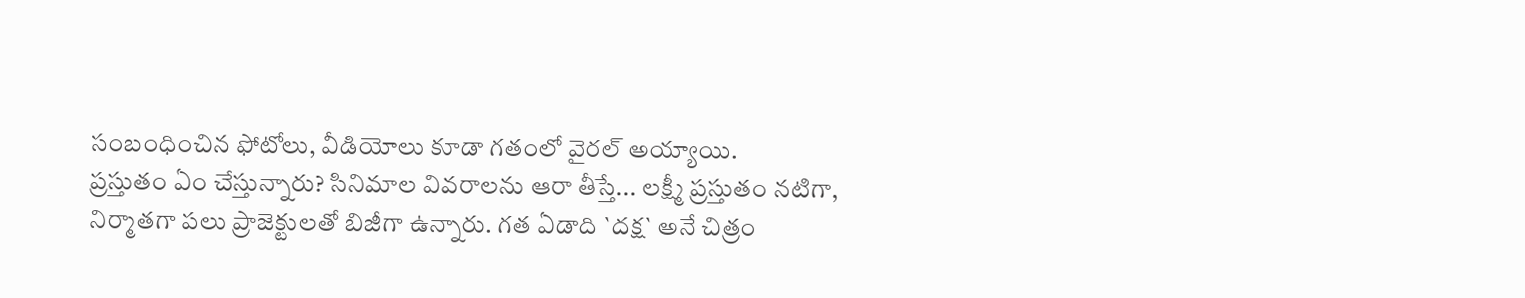సంబంధించిన ఫోటోలు, వీడియోలు కూడా గతంలో వైరల్ అయ్యాయి.
ప్రస్తుతం ఏం చేస్తున్నారు? సినిమాల వివరాలను ఆరా తీస్తే... లక్ష్మీ ప్రస్తుతం నటిగా, నిర్మాతగా పలు ప్రాజెక్టులతో బిజీగా ఉన్నారు. గత ఏడాది `దక్ష` అనే చిత్రం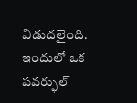విడుదలైంది. ఇందులో ఒక పవర్ఫుల్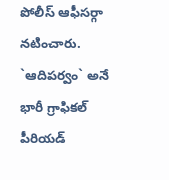పోలీస్ ఆఫీసర్గా నటించారు. `ఆదిపర్వం` అనే భారీ గ్రాఫికల్ పీరియడ్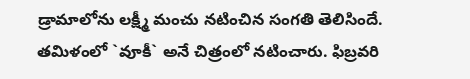డ్రామాలోను లక్ష్మీ మంచు నటించిన సంగతి తెలిసిందే.
తమిళంలో `వూకీ` అనే చిత్రంలో నటించారు. ఫిబ్రవరి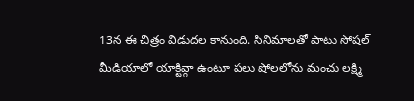13న ఈ చిత్రం విడుదల కానుంది. సినిమాలతో పాటు సోషల్ మీడియాలో యాక్టివ్గా ఉంటూ పలు షోలలోను మంచు లక్ష్మి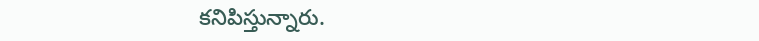కనిపిస్తున్నారు.